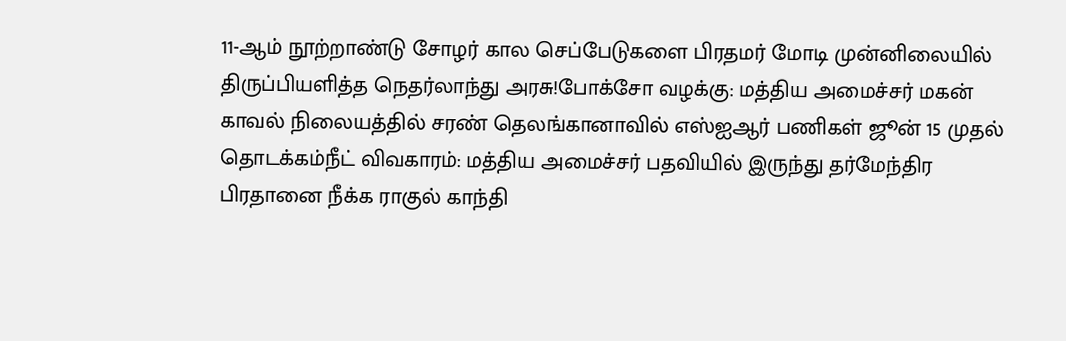11-ஆம் நூற்றாண்டு சோழர் கால செப்பேடுகளை பிரதமர் மோடி முன்னிலையில் திருப்பியளித்த நெதர்லாந்து அரசு!போக்சோ வழக்கு: மத்திய அமைச்சர் மகன் காவல் நிலையத்தில் சரண் தெலங்கானாவில் எஸ்ஐஆர் பணிகள் ஜூன் 15 முதல் தொடக்கம்நீட் விவகாரம்: மத்திய அமைச்சர் பதவியில் இருந்து தர்மேந்திர பிரதானை நீக்க ராகுல் காந்தி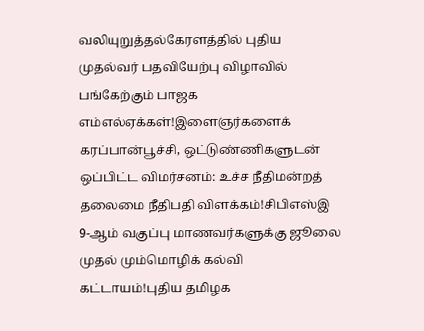வலியுறுத்தல்கேரளத்தில் புதிய முதல்வர் பதவியேற்பு விழாவில் பங்கேற்கும் பாஜக எம்எல்ஏக்கள்!இளைஞர்களைக் கரப்பான்பூச்சி, ஒட்டுண்ணிகளுடன் ஒப்பிட்ட விமர்சனம்: உச்ச நீதிமன்றத் தலைமை நீதிபதி விளக்கம்!சிபிஎஸ்இ 9-ஆம் வகுப்பு மாணவர்களுக்கு ஜூலை முதல் மும்மொழிக் கல்வி கட்டாயம்!புதிய தமிழக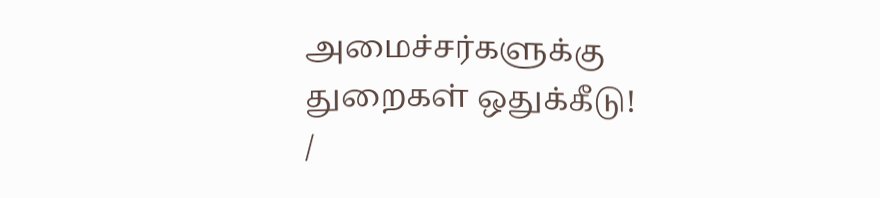அமைச்சர்களுக்கு துறைகள் ஒதுக்கீடு!
/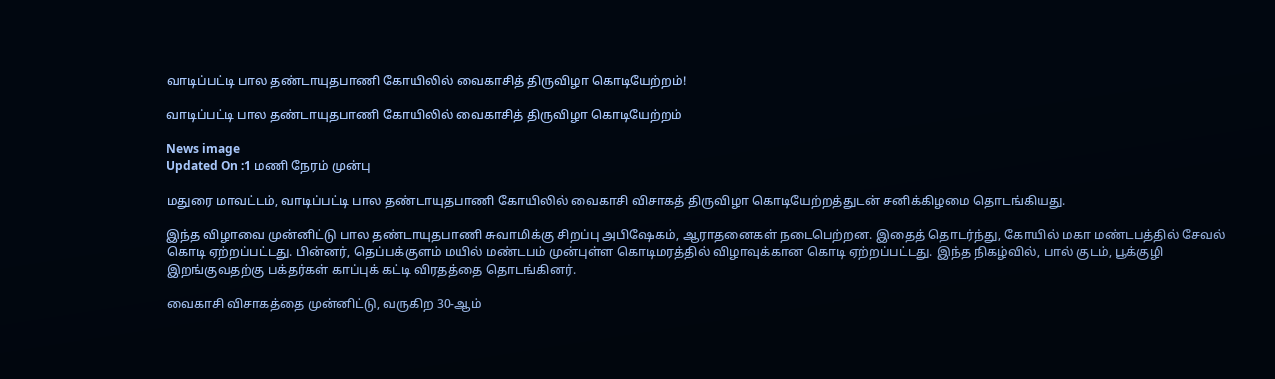வாடிப்பட்டி பால தண்டாயுதபாணி கோயிலில் வைகாசித் திருவிழா கொடியேற்றம்!

வாடிப்பட்டி பால தண்டாயுதபாணி கோயிலில் வைகாசித் திருவிழா கொடியேற்றம்

News image
Updated On :1 மணி நேரம் முன்பு

மதுரை மாவட்டம், வாடிப்பட்டி பால தண்டாயுதபாணி கோயிலில் வைகாசி விசாகத் திருவிழா கொடியேற்றத்துடன் சனிக்கிழமை தொடங்கியது.

இந்த விழாவை முன்னிட்டு பால தண்டாயுதபாணி சுவாமிக்கு சிறப்பு அபிஷேகம், ஆராதனைகள் நடைபெற்றன. இதைத் தொடர்ந்து, கோயில் மகா மண்டபத்தில் சேவல் கொடி ஏற்றப்பட்டது. பின்னர், தெப்பக்குளம் மயில் மண்டபம் முன்புள்ள கொடிமரத்தில் விழாவுக்கான கொடி ஏற்றப்பட்டது. இந்த நிகழ்வில், பால் குடம், பூக்குழி இறங்குவதற்கு பக்தர்கள் காப்புக் கட்டி விரதத்தை தொடங்கினர்.

வைகாசி விசாகத்தை முன்னிட்டு, வருகிற 30-ஆம்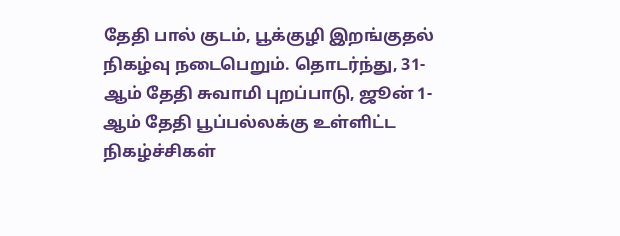தேதி பால் குடம், பூக்குழி இறங்குதல் நிகழ்வு நடைபெறும். தொடர்ந்து, 31-ஆம் தேதி சுவாமி புறப்பாடு, ஜூன் 1-ஆம் தேதி பூப்பல்லக்கு உள்ளிட்ட நிகழ்ச்சிகள்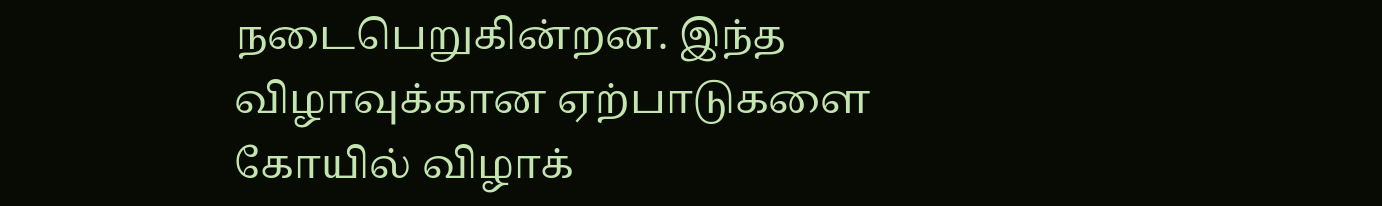நடைபெறுகின்றன. இந்த விழாவுக்கான ஏற்பாடுகளை கோயில் விழாக்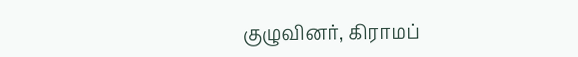குழுவினர், கிராமப்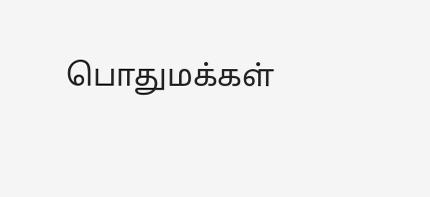பொதுமக்கள்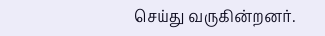செய்து வருகின்றனர்.